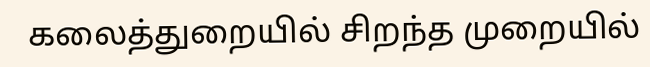கலைத்துறையில் சிறந்த முறையில்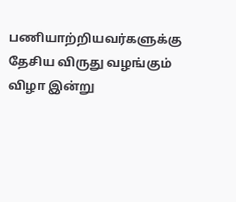பணியாற்றியவர்களுக்கு தேசிய விருது வழங்கும் விழா இன்று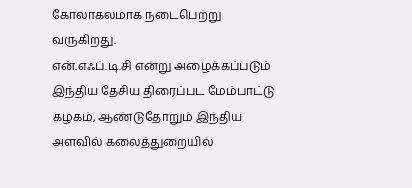கோலாகலமாக நடைபெற்று வருகிறது.
என்.எஃப்.டி.சி என்று அழைக்கப்படும் இந்திய தேசிய திரைப்பட மேம்பாட்டு கழகம், ஆண்டுதோறும் இந்திய அளவில் கலைத்துறையில்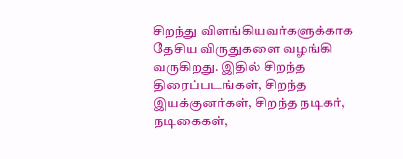சிறந்து விளங்கியவர்களுக்காக தேசிய விருதுகளை வழங்கி வருகிறது. இதில் சிறந்த திரைப்படங்கள், சிறந்த இயக்குனர்கள், சிறந்த நடிகர், நடிகைகள்,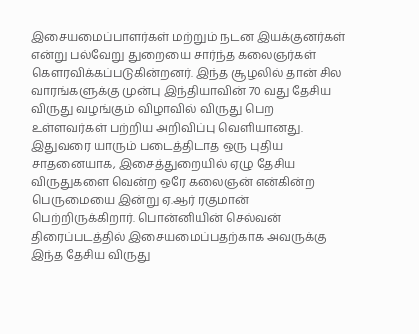இசையமைப்பாளர்கள் மற்றும் நடன இயக்குனர்கள் என்று பல்வேறு துறையை சார்ந்த கலைஞர்கள் கௌரவிக்கப்படுகின்றனர். இந்த சூழலில் தான் சில வாரங்களுக்கு முன்பு இந்தியாவின் 70 வது தேசிய விருது வழங்கும் விழாவில் விருது பெற உள்ளவர்கள் பற்றிய அறிவிப்பு வெளியானது.
இதுவரை யாரும் படைத்திடாத ஒரு புதிய சாதனையாக, இசைத்துறையில் ஏழு தேசிய விருதுகளை வென்ற ஒரே கலைஞன் என்கின்ற பெருமையை இன்று ஏ.ஆர் ரகுமான் பெற்றிருக்கிறார். பொன்னியின் செல்வன் திரைப்படத்தில் இசையமைப்பதற்காக அவருக்கு இந்த தேசிய விருது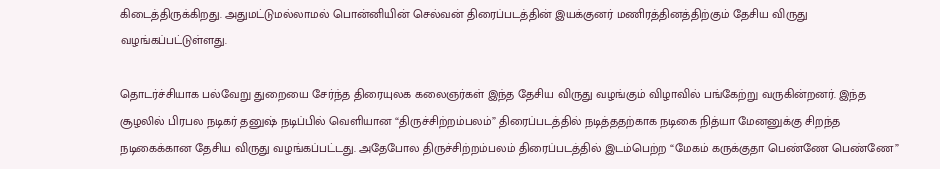கிடைத்திருக்கிறது. அதுமட்டுமல்லாமல் பொன்னியின் செல்வன் திரைப்படத்தின் இயக்குனர் மணிரத்தினத்திற்கும் தேசிய விருது வழங்கப்பட்டுள்ளது.

தொடர்ச்சியாக பல்வேறு துறையை சேர்ந்த திரையுலக கலைஞர்கள் இந்த தேசிய விருது வழங்கும் விழாவில் பங்கேற்று வருகின்றனர். இந்த சூழலில் பிரபல நடிகர் தனுஷ் நடிப்பில் வெளியான “திருச்சிற்றம்பலம்” திரைப்படத்தில் நடித்ததற்காக நடிகை நித்யா மேனனுக்கு சிறந்த நடிகைக்கான தேசிய விருது வழங்கப்பட்டது. அதேபோல திருச்சிற்றம்பலம் திரைப்படத்தில் இடம்பெற்ற “மேகம் கருக்குதா பெண்ணே பெண்ணே”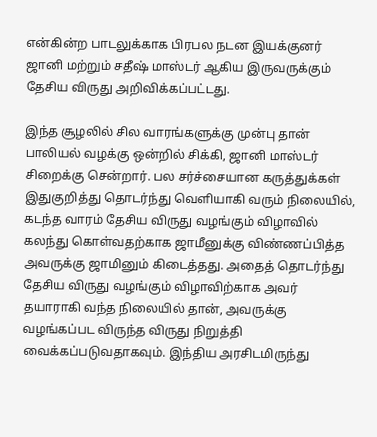என்கின்ற பாடலுக்காக பிரபல நடன இயக்குனர் ஜானி மற்றும் சதீஷ் மாஸ்டர் ஆகிய இருவருக்கும் தேசிய விருது அறிவிக்கப்பட்டது.

இந்த சூழலில் சில வாரங்களுக்கு முன்பு தான் பாலியல் வழக்கு ஒன்றில் சிக்கி, ஜானி மாஸ்டர் சிறைக்கு சென்றார். பல சர்ச்சையான கருத்துக்கள் இதுகுறித்து தொடர்ந்து வெளியாகி வரும் நிலையில், கடந்த வாரம் தேசிய விருது வழங்கும் விழாவில் கலந்து கொள்வதற்காக ஜாமீனுக்கு விண்ணப்பித்த அவருக்கு ஜாமினும் கிடைத்தது. அதைத் தொடர்ந்து தேசிய விருது வழங்கும் விழாவிற்காக அவர் தயாராகி வந்த நிலையில் தான், அவருக்கு வழங்கப்பட விருந்த விருது நிறுத்தி வைக்கப்படுவதாகவும். இந்திய அரசிடமிருந்து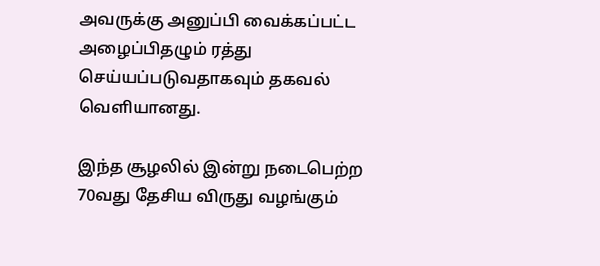அவருக்கு அனுப்பி வைக்கப்பட்ட அழைப்பிதழும் ரத்து செய்யப்படுவதாகவும் தகவல் வெளியானது.

இந்த சூழலில் இன்று நடைபெற்ற 70வது தேசிய விருது வழங்கும்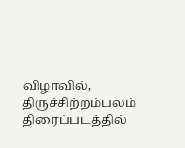விழாவில், திருச்சிற்றம்பலம் திரைப்படத்தில்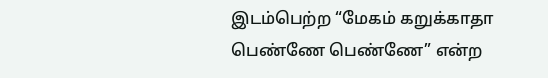இடம்பெற்ற “மேகம் கறுக்காதா பெண்ணே பெண்ணே” என்ற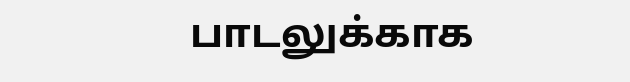பாடலுக்காக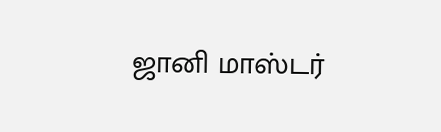ஜானி மாஸ்டர்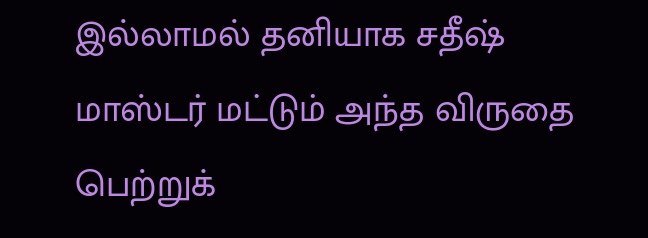இல்லாமல் தனியாக சதீஷ் மாஸ்டர் மட்டும் அந்த விருதை பெற்றுக்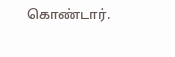கொண்டார்.